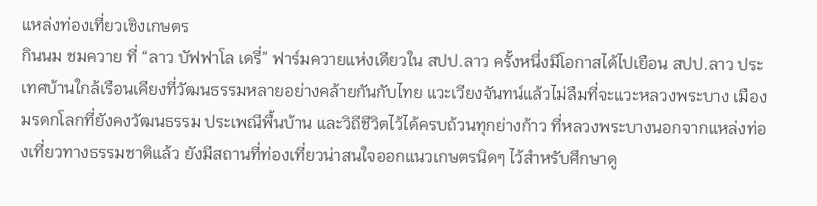แหล่งท่องเที่ยวเชิงเกษตร
กินนม ชมควาย ที่ “ลาว บัฟฟาโล เดรี่” ฟาร์มควายแห่งเดียวใน สปป.ลาว ครั้งหนึ่งมีโอกาสได้ไปเยือน สปป.ลาว ประเทศบ้านใกล้เรือนเคียงที่วัฒนธรรมหลายอย่างคล้ายกันกับไทย แวะเวียงจันทน์แล้วไม่ลืมที่จะแวะหลวงพระบาง เมืองมรดกโลกที่ยังคงวัฒนธรรม ประเพณีพื้นบ้าน และวิถีชีวิตไว้ได้ครบถ้วนทุกย่างก้าว ที่หลวงพระบางนอกจากแหล่งท่องเที่ยวทางธรรมชาติแล้ว ยังมีสถานที่ท่องเที่ยวน่าสนใจออกแนวเกษตรนิดๆ ไว้สำหรับศึกษาดู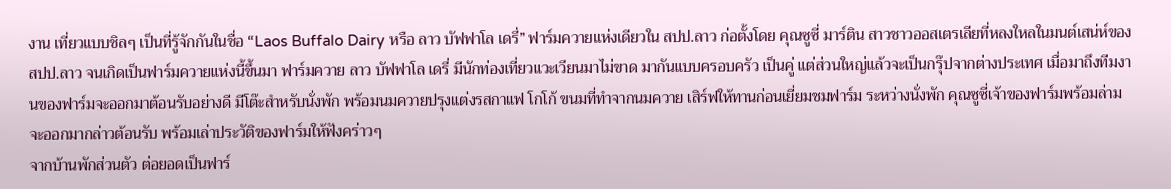งาน เที่ยวแบบชิลๆ เป็นที่รู้จักกันในชื่อ “Laos Buffalo Dairy หรือ ลาว บัฟฟาโล เดรี่” ฟาร์มควายแห่งเดียวใน สปป.ลาว ก่อตั้งโดย คุณซูซี่ มาร์ติน สาวชาวออสเตรเลียที่หลงใหลในมนต์เสน่ห์ของ สปป.ลาว จนเกิดเป็นฟาร์มควายแห่งนี้ขึ้นมา ฟาร์มควาย ลาว บัฟฟาโล เดรี่ มีนักท่องเที่ยวแวะเวียนมาไม่ขาด มากันแบบครอบครัว เป็นคู่ แต่ส่วนใหญ่แล้วจะเป็นกรุ๊ปจากต่างประเทศ เมื่อมาถึงทีมงานของฟาร์มจะออกมาต้อนรับอย่างดี มีโต๊ะสำหรับนั่งพัก พร้อมนมควายปรุงแต่งรสกาแฟ โกโก้ ขนมที่ทำจากนมควาย เสิร์ฟให้ทานก่อนเยี่ยมชมฟาร์ม ระหว่างนั่งพัก คุณซูซี่เจ้าของฟาร์มพร้อมล่ามจะออกมากล่าวต้อนรับ พร้อมเล่าประวัติของฟาร์มให้ฟังคร่าวๆ
จากบ้านพักส่วนตัว ต่อยอดเป็นฟาร์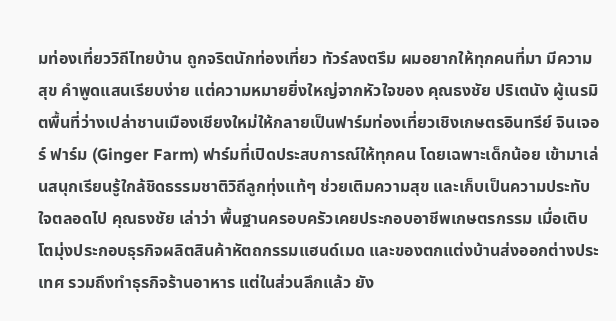มท่องเที่ยววิถีไทยบ้าน ถูกจริตนักท่องเที่ยว ทัวร์ลงตรึม ผมอยากให้ทุกคนที่มา มีความสุข คำพูดแสนเรียบง่าย แต่ความหมายยิ่งใหญ่จากหัวใจของ คุณธงชัย ปริเตนัง ผู้เนรมิตพื้นที่ว่างเปล่าชานเมืองเชียงใหม่ให้กลายเป็นฟาร์มท่องเที่ยวเชิงเกษตรอินทรีย์ จินเจอร์ ฟาร์ม (Ginger Farm) ฟาร์มที่เปิดประสบการณ์ให้ทุกคน โดยเฉพาะเด็กน้อย เข้ามาเล่นสนุกเรียนรู้ใกล้ชิดธรรมชาติวิถีลูกทุ่งแท้ๆ ช่วยเติมความสุข และเก็บเป็นความประทับใจตลอดไป คุณธงชัย เล่าว่า พื้นฐานครอบครัวเคยประกอบอาชีพเกษตรกรรม เมื่อเติบโตมุ่งประกอบธุรกิจผลิตสินค้าหัตถกรรมแฮนด์เมด และของตกแต่งบ้านส่งออกต่างประเทศ รวมถึงทำธุรกิจร้านอาหาร แต่ในส่วนลึกแล้ว ยัง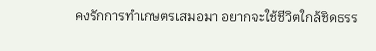คงรักการทำเกษตรเสมอมา อยากจะใช้ชีวิตใกล้ชิดธรร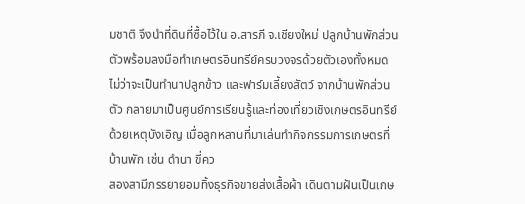มชาติ จึงนำที่ดินที่ซื้อไว้ใน อ.สารภี จ.เชียงใหม่ ปลูกบ้านพักส่วนตัวพร้อมลงมือทำเกษตรอินทรีย์ครบวงจรด้วยตัวเองทั้งหมด ไม่ว่าจะเป็นทำนาปลูกข้าว และฟาร์มเลี้ยงสัตว์ จากบ้านพักส่วนตัว กลายมาเป็นศูนย์การเรียนรู้และท่องเที่ยวเชิงเกษตรอินทรีย์ ด้วยเหตุบังเอิญ เมื่อลูกหลานที่มาเล่นทำกิจกรรมการเกษตรที่บ้านพัก เช่น ดำนา ขี่คว
สองสามีภรรยายอมทิ้งธุรกิจขายส่งเสื้อผ้า เดินตามฝันเป็นเกษ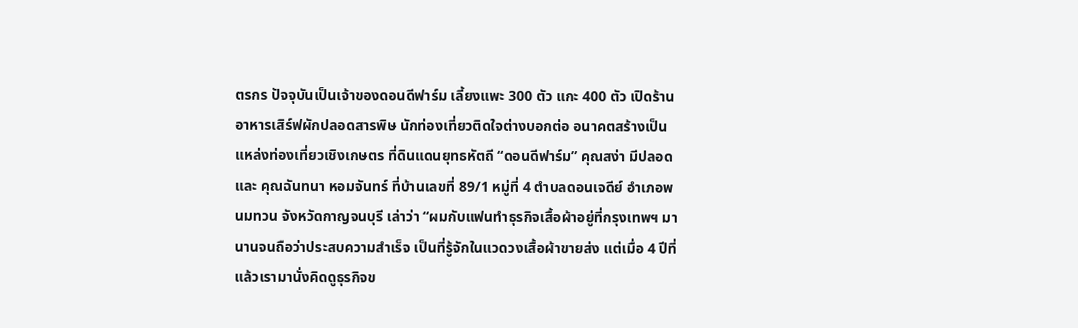ตรกร ปัจจุบันเป็นเจ้าของดอนดีฟาร์ม เลี้ยงแพะ 300 ตัว แกะ 400 ตัว เปิดร้านอาหารเสิร์ฟผักปลอดสารพิษ นักท่องเที่ยวติดใจต่างบอกต่อ อนาคตสร้างเป็นแหล่งท่องเที่ยวเชิงเกษตร ที่ดินแดนยุทธหัตถี “ดอนดีฟาร์ม” คุณสง่า มีปลอด และ คุณฉันทนา หอมจันทร์ ที่บ้านเลขที่ 89/1 หมู่ที่ 4 ตำบลดอนเจดีย์ อำเภอพนมทวน จังหวัดกาญจนบุรี เล่าว่า “ผมกับแฟนทำธุรกิจเสื้อผ้าอยู่ที่กรุงเทพฯ มานานจนถือว่าประสบความสำเร็จ เป็นที่รู้จักในแวดวงเสื้อผ้าขายส่ง แต่เมื่อ 4 ปีที่แล้วเรามานั่งคิดดูธุรกิจข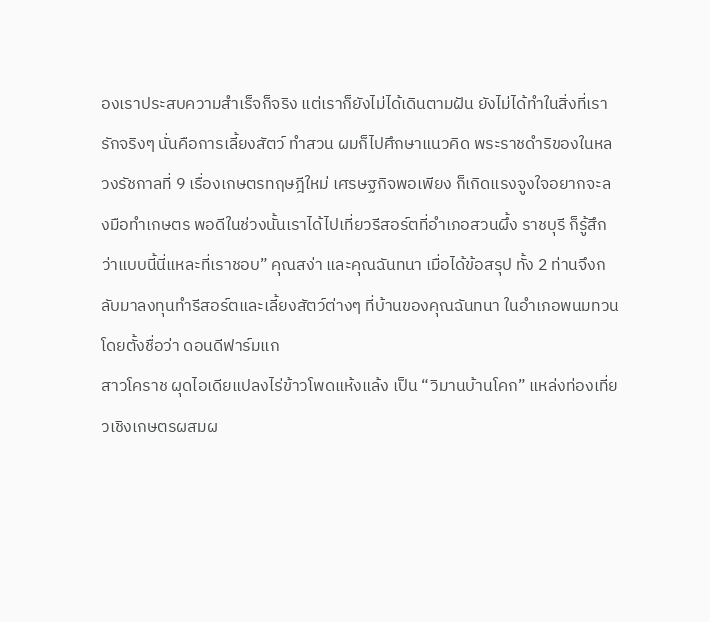องเราประสบความสำเร็จก็จริง แต่เราก็ยังไม่ได้เดินตามฝัน ยังไม่ได้ทำในสิ่งที่เรารักจริงๆ นั่นคือการเลี้ยงสัตว์ ทำสวน ผมก็ไปศึกษาแนวคิด พระราชดำริของในหลวงรัชกาลที่ 9 เรื่องเกษตรทฤษฎีใหม่ เศรษฐกิจพอเพียง ก็เกิดแรงจูงใจอยากจะลงมือทำเกษตร พอดีในช่วงนั้นเราได้ไปเที่ยวรีสอร์ตที่อำเภอสวนผึ้ง ราชบุรี ก็รู้สึกว่าแบบนี้นี่แหละที่เราชอบ” คุณสง่า และคุณฉันทนา เมื่อได้ข้อสรุป ทั้ง 2 ท่านจึงกลับมาลงทุนทำรีสอร์ตและเลี้ยงสัตว์ต่างๆ ที่บ้านของคุณฉันทนา ในอำเภอพนมทวน โดยตั้งชื่อว่า ดอนดีฟาร์มแก
สาวโคราช ผุดไอเดียแปลงไร่ข้าวโพดแห้งแล้ง เป็น “วิมานบ้านโคก” แหล่งท่องเที่ยวเชิงเกษตรผสมผ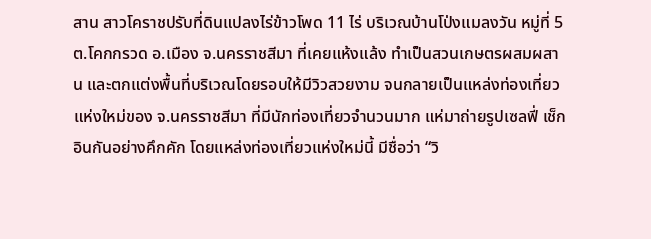สาน สาวโคราชปรับที่ดินแปลงไร่ข้าวโพด 11 ไร่ บริเวณบ้านโป่งแมลงวัน หมู่ที่ 5 ต.โคกกรวด อ.เมือง จ.นครราชสีมา ที่เคยแห้งแล้ง ทำเป็นสวนเกษตรผสมผสาน และตกแต่งพื้นที่บริเวณโดยรอบให้มีวิวสวยงาม จนกลายเป็นแหล่งท่องเที่ยวแห่งใหม่ของ จ.นครราชสีมา ที่มีนักท่องเที่ยวจำนวนมาก แห่มาถ่ายรูปเซลฟี่ เช็กอินกันอย่างคึกคัก โดยแหล่งท่องเที่ยวแห่งใหม่นี้ มีชื่อว่า “วิ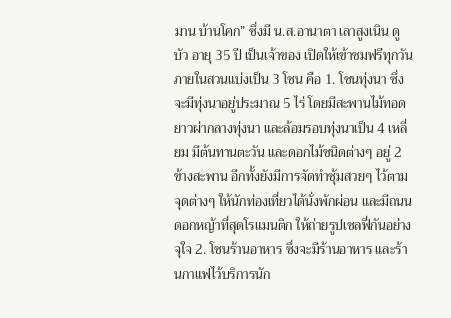มาน บ้านโคก” ซึ่งมี น.ส.อานาตา เลาสูงเนิน ดูบัว อายุ 35 ปี เป็นเจ้าของ เปิดให้เข้าชมฟรีทุกวัน ภายในสวนแบ่งเป็น 3 โซน คือ 1. โซนทุ่งนา ซึ่งจะมีทุ่งนาอยู่ประมาณ 5 ไร่ โดยมีสะพานไม้ทอดยาวผ่ากลางทุ่งนา และล้อมรอบทุ่งนาเป็น 4 เหลี่ยม มีต้นทานตะวัน และดอกไม้ชนิดต่างๆ อยู่ 2 ข้างสะพาน อีกทั้งยังมีการจัดทำซุ้มสวยๆ ไว้ตามจุดต่างๆ ให้นักท่องเที่ยวได้นั่งพักผ่อน และมีถนนดอกหญ้าที่สุดโรแมนติก ให้ถ่ายรูปเซลฟี่กันอย่างจุใจ 2. โซนร้านอาหาร ซึ่งจะมีร้านอาหาร และร้านกาแฟไว้บริการนัก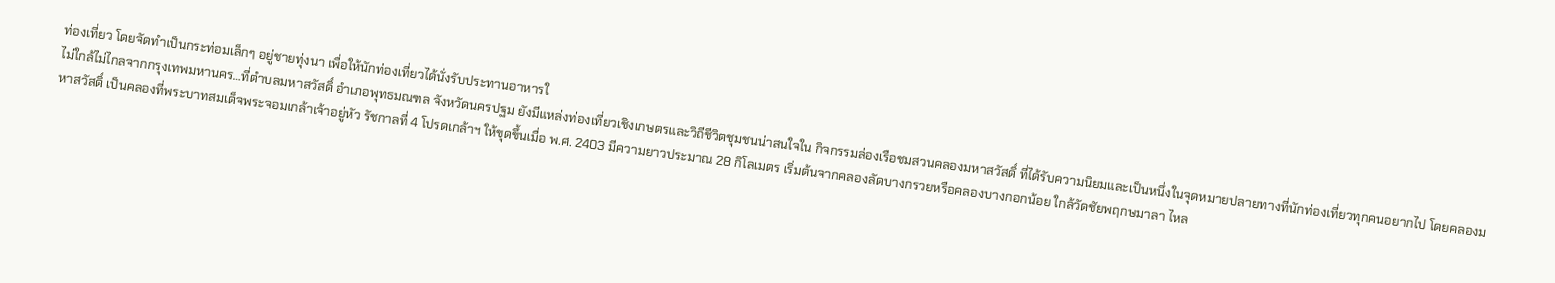ท่องเที่ยว โดยจัดทำเป็นกระท่อมเล็กๆ อยู่ชายทุ่งนา เพื่อให้นักท่องเที่ยวได้นั่งรับประทานอาหารใ
ไม่ใกล้ไม่ไกลจากกรุงเทพมหานคร…ที่ตำบลมหาสวัสดิ์ อำเภอพุทธมณฑล จังหวัดนครปฐม ยังมีแหล่งท่องเที่ยวเชิงเกษตรและวิถีชีวิตชุมชนน่าสนใจใน กิจกรรมล่องเรือชมสวนคลองมหาสวัสดิ์ ที่ได้รับความนิยมและเป็นหนึ่งในจุดหมายปลายทางที่นักท่องเที่ยวทุกคนอยากไป โดยคลองมหาสวัสดิ์ เป็นคลองที่พระบาทสมเด็จพระจอมเกล้าเจ้าอยู่หัว รัชกาลที่ 4 โปรดเกล้าฯ ให้ขุดขึ้นเมื่อ พ.ศ. 2403 มีความยาวประมาณ 28 กิโลเมตร เริ่มต้นจากคลองลัดบางกรวยหรือคลองบางกอกน้อย ใกล้วัดชัยพฤกษมาลา ไหล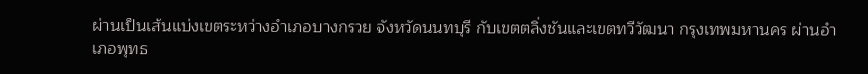ผ่านเป็นเส้นแบ่งเขตระหว่างอำเภอบางกรวย จังหวัดนนทบุรี กับเขตตลิ่งชันและเขตทวีวัฒนา กรุงเทพมหานคร ผ่านอำเภอพุทธ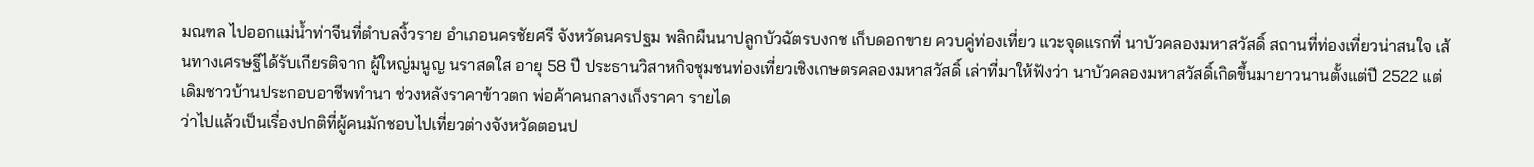มณฑล ไปออกแม่น้ำท่าจีนที่ตำบลงิ้วราย อำเภอนครชัยศรี จังหวัดนครปฐม พลิกผืนนาปลูกบัวฉัตรบงกช เก็บดอกขาย ควบคู่ท่องเที่ยว แวะจุดแรกที่ นาบัวคลองมหาสวัสดิ์ สถานที่ท่องเที่ยวน่าสนใจ เส้นทางเศรษฐีได้รับเกียรติจาก ผู้ใหญ่มนูญ นราสดใส อายุ 58 ปี ประธานวิสาหกิจชุมชนท่องเที่ยวเชิงเกษตรคลองมหาสวัสดิ์ เล่าที่มาให้ฟังว่า นาบัวคลองมหาสวัสดิ์เกิดขึ้นมายาวนานตั้งแต่ปี 2522 แต่เดิมชาวบ้านประกอบอาชีพทำนา ช่วงหลังราคาข้าวตก พ่อค้าคนกลางเก็งราคา รายได
ว่าไปแล้วเป็นเรื่องปกติที่ผู้คนมักชอบไปเที่ยวต่างจังหวัดตอนป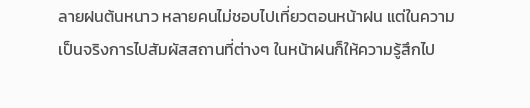ลายฝนต้นหนาว หลายคนไม่ชอบไปเที่ยวตอนหน้าฝน แต่ในความเป็นจริงการไปสัมผัสสถานที่ต่างๆ ในหน้าฝนก็ให้ความรู้สึกไป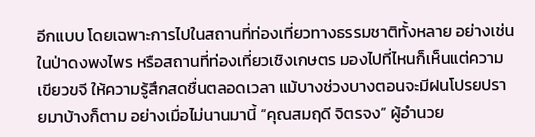อีกแบบ โดยเฉพาะการไปในสถานที่ท่องเที่ยวทางธรรมชาติทั้งหลาย อย่างเช่นในป่าดงพงไพร หรือสถานที่ท่องเที่ยวเชิงเกษตร มองไปที่ไหนก็เห็นแต่ความเขียวขจี ให้ความรู้สึกสดชื่นตลอดเวลา แม้บางช่วงบางตอนจะมีฝนโปรยปรายมาบ้างก็ตาม อย่างเมื่อไม่นานมานี้ “คุณสมฤดี จิตรจง” ผู้อำนวย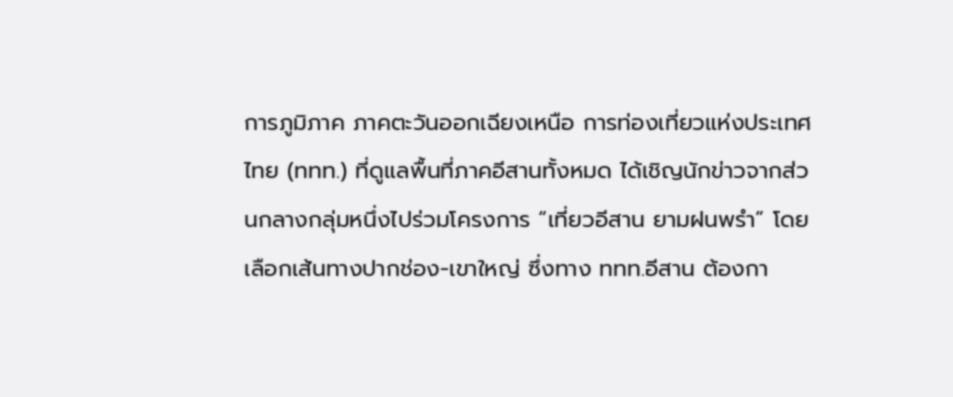การภูมิภาค ภาคตะวันออกเฉียงเหนือ การท่องเที่ยวแห่งประเทศไทย (ททท.) ที่ดูแลพื้นที่ภาคอีสานทั้งหมด ได้เชิญนักข่าวจากส่วนกลางกลุ่มหนึ่งไปร่วมโครงการ “เที่ยวอีสาน ยามฝนพรำ” โดยเลือกเส้นทางปากช่อง-เขาใหญ่ ซึ่งทาง ททท.อีสาน ต้องกา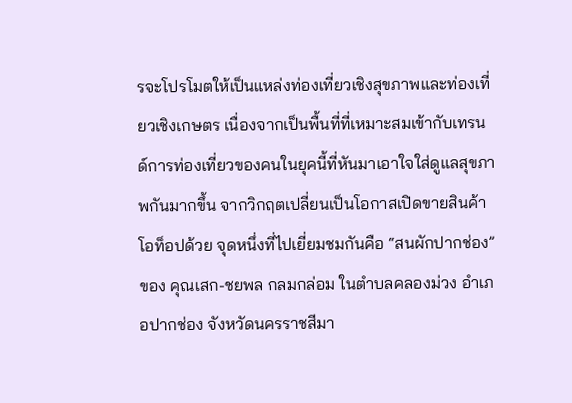รจะโปรโมตให้เป็นแหล่งท่องเที่ยวเชิงสุขภาพและท่องเที่ยวเชิงเกษตร เนื่องจากเป็นพื้นที่ที่เหมาะสมเข้ากับเทรนด์การท่องเที่ยวของคนในยุคนี้ที่หันมาเอาใจใส่ดูแลสุขภาพกันมากขึ้น จากวิกฤตเปลี่ยนเป็นโอกาสเปิดขายสินค้าโอท็อปด้วย จุดหนึ่งที่ไปเยี่ยมชมกันคือ “สนผักปากช่อง” ของ คุณเสก-ชยพล กลมกล่อม ในตำบลคลองม่วง อำเภอปากช่อง จังหวัดนครราชสีมา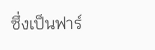ซึ่งเป็นฟาร์